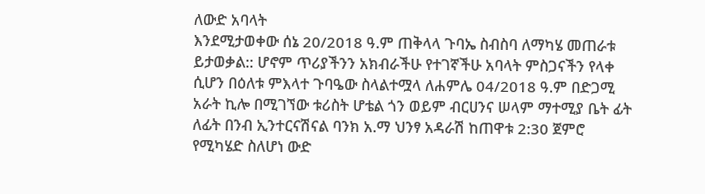ለውድ አባላት
እንደሚታወቀው ሰኔ 20/2018 ዓ.ም ጠቅላላ ጉባኤ ስብስባ ለማካሄ መጠራቱ ይታወቃል:: ሆኖም ጥሪያችንን አክብራችሁ የተገኛችሁ አባላት ምስጋናችን የላቀ ሲሆን በዕለቱ ምእላተ ጉባዔው ስላልተሟላ ለሐምሌ 04/2018 ዓ.ም በድጋሚ አራት ኪሎ በሚገኘው ቱሪስት ሆቴል ጎን ወይም ብርሀንና ሠላም ማተሚያ ቤት ፊት ለፊት በንብ ኢንተርናሽናል ባንክ አ.ማ ህንፃ አዳራሽ ከጠዋቱ 2:30 ጀምሮ የሚካሄድ ስለሆነ ውድ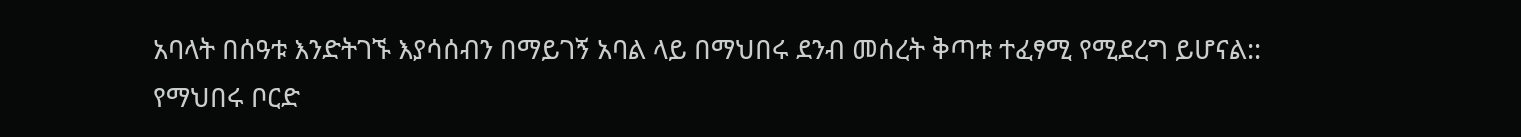አባላት በሰዓቱ እንድትገኙ እያሳሰብን በማይገኝ አባል ላይ በማህበሩ ደንብ መሰረት ቅጣቱ ተፈፃሚ የሚደረግ ይሆናል::
የማህበሩ ቦርድ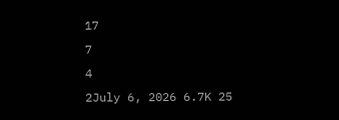17
7
4
2July 6, 2026 6.7K 25